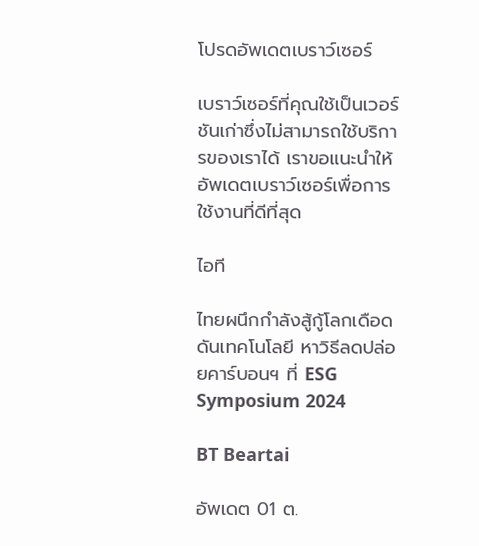โปรดอัพเดตเบราว์เซอร์

เบราว์เซอร์ที่คุณใช้เป็นเวอร์ชันเก่าซึ่งไม่สามารถใช้บริการของเราได้ เราขอแนะนำให้อัพเดตเบราว์เซอร์เพื่อการใช้งานที่ดีที่สุด

ไอที

ไทยผนึกกำลังสู้กู้โลกเดือด ดันเทคโนโลยี หาวิธีลดปล่อยคาร์บอนฯ ที่ ESG Symposium 2024

BT Beartai

อัพเดต 01 ต.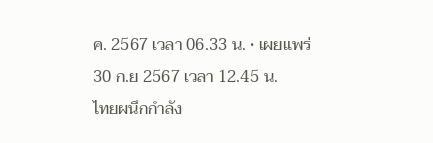ค. 2567 เวลา 06.33 น. • เผยแพร่ 30 ก.ย 2567 เวลา 12.45 น.
ไทยผนึกกำลัง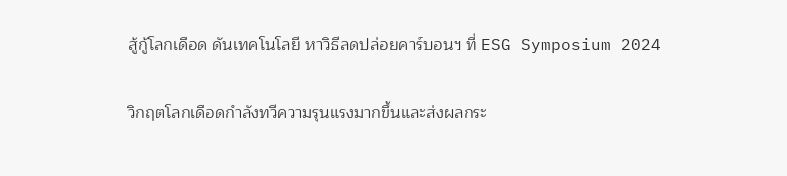สู้กู้โลกเดือด ดันเทคโนโลยี หาวิธีลดปล่อยคาร์บอนฯ ที่ ESG Symposium 2024

วิกฤตโลกเดือดกำลังทวีความรุนแรงมากขึ้นและส่งผลกระ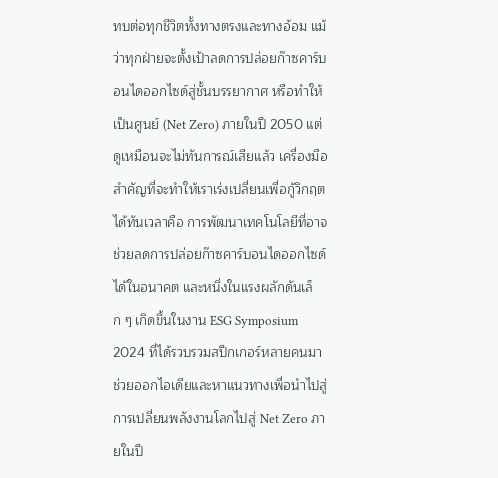ทบต่อทุกชีวิตทั้งทางตรงและทางอ้อม แม้ว่าทุกฝ่ายจะตั้งเป้าลดการปล่อยก๊าซคาร์บอนไดออกไซด์สู่ชั้นบรรยากาศ หรือทำให้เป็นศูนย์ (Net Zero) ภายในปี 2050 แต่ดูเหมือนจะไม่ทันการณ์เสียแล้ว เครื่องมือสำคัญที่จะทำให้เราเร่งเปลี่ยนเพื่อกู้วิกฤตได้ทันเวลาคือ การพัฒนาเทคโนโลยีที่อาจช่วยลดการปล่อยก๊าซคาร์บอนไดออกไซด์ได้ในอนาคต และหนึ่งในแรงผลักดันเล็ก ๆ เกิดขึ้นในงาน ESG Symposium 2024 ที่ได้รวบรวมสปีกเกอร์หลายคนมาช่วยออกไอเดียและหาแนวทางเพื่อนำไปสู่การเปลี่ยนพลังงานโลกไปสู่ Net Zero ภายในปี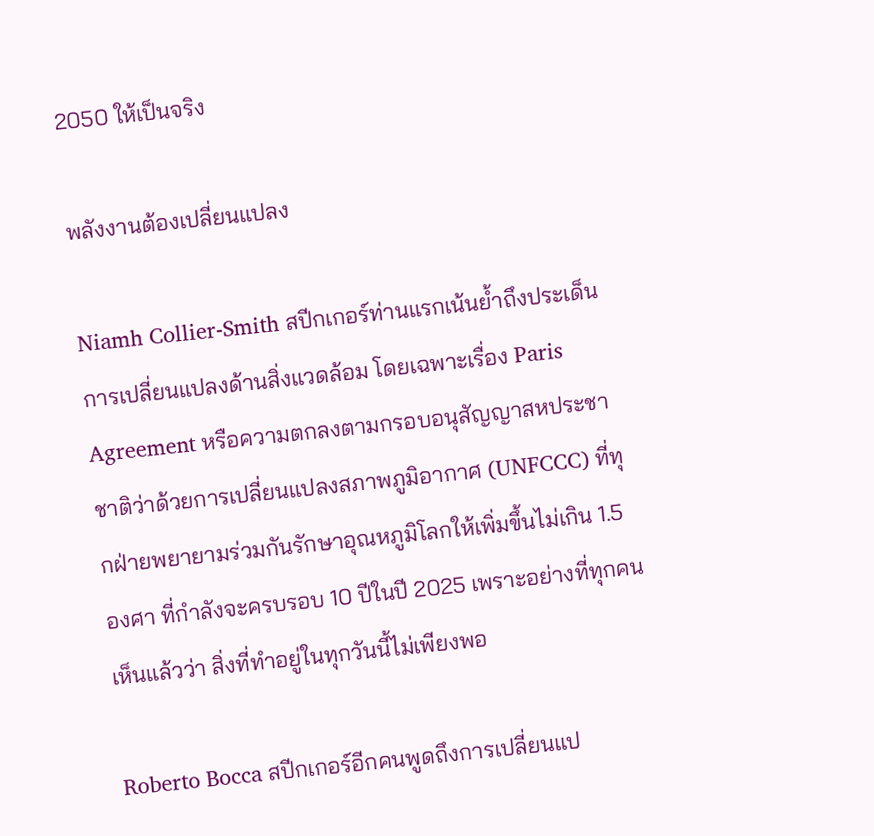2050 ให้เป็นจริง

พลังงานต้องเปลี่ยนแปลง

Niamh Collier-Smith สปีกเกอร์ท่านแรกเน้นย้ำถึงประเด็นการเปลี่ยนแปลงด้านสิ่งแวดล้อม โดยเฉพาะเรื่อง Paris Agreement หรือความตกลงตามกรอบอนุสัญญาสหประชาชาติว่าด้วยการเปลี่ยนแปลงสภาพภูมิอากาศ (UNFCCC) ที่ทุกฝ่ายพยายามร่วมกันรักษาอุณหภูมิโลกให้เพิ่มขึ้นไม่เกิน 1.5 องศา ที่กำลังจะครบรอบ 10 ปีในปี 2025 เพราะอย่างที่ทุกคนเห็นแล้วว่า สิ่งที่ทำอยู่ในทุกวันนี้ไม่เพียงพอ

Roberto Bocca สปีกเกอร์อีกคนพูดถึงการเปลี่ยนแป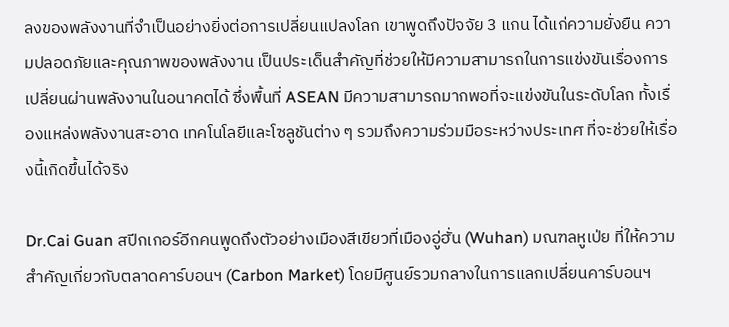ลงของพลังงานที่จำเป็นอย่างยิ่งต่อการเปลี่ยนแปลงโลก เขาพูดถึงปัจจัย 3 แกน ได้แก่ความยั่งยืน ความปลอดภัยและคุณภาพของพลังงาน เป็นประเด็นสำคัญที่ช่วยให้มีความสามารถในการแข่งขันเรื่องการเปลี่ยนผ่านพลังงานในอนาคตได้ ซึ่งพื้นที่ ASEAN มีความสามารถมากพอที่จะแข่งขันในระดับโลก ทั้งเรื่องแหล่งพลังงานสะอาด เทคโนโลยีและโซลูชันต่าง ๆ รวมถึงความร่วมมือระหว่างประเทศ ที่จะช่วยให้เรื่องนี้เกิดขึ้นได้จริง

Dr.Cai Guan สปีกเกอร์อีกคนพูดถึงตัวอย่างเมืองสีเขียวที่เมืองอู่ฮั่น (Wuhan) มณฑลหูเป่ย ที่ให้ความสำคัญเกี่ยวกับตลาดคาร์บอนฯ (Carbon Market) โดยมีศูนย์รวมกลางในการแลกเปลี่ยนคาร์บอนฯ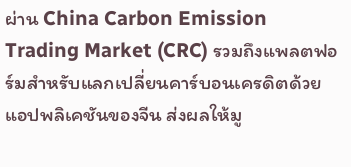ผ่าน China Carbon Emission Trading Market (CRC) รวมถึงแพลตฟอร์มสำหรับแลกเปลี่ยนคาร์บอนเครดิตด้วยแอปพลิเคชันของจีน ส่งผลให้มู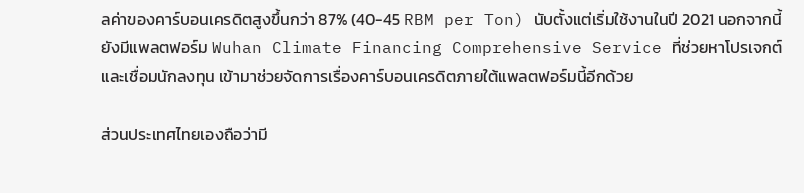ลค่าของคาร์บอนเครดิตสูงขึ้นกว่า 87% (40-45 RBM per Ton) นับตั้งแต่เริ่มใช้งานในปี 2021 นอกจากนี้ยังมีแพลตฟอร์ม Wuhan Climate Financing Comprehensive Service ที่ช่วยหาโปรเจกต์และเชื่อมนักลงทุน เข้ามาช่วยจัดการเรื่องคาร์บอนเครดิตภายใต้แพลตฟอร์มนี้อีกด้วย

ส่วนประเทศไทยเองถือว่ามี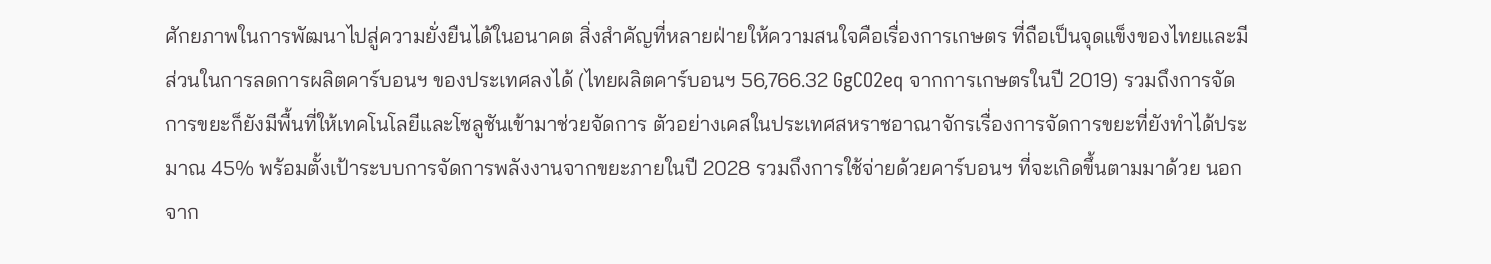ศักยภาพในการพัฒนาไปสู่ความยั่งยืนได้ในอนาคต สิ่งสำคัญที่หลายฝ่ายให้ความสนใจคือเรื่องการเกษตร ที่ถือเป็นจุดแข็งของไทยและมีส่วนในการลดการผลิตคาร์บอนฯ ของประเทศลงได้ (ไทยผลิตคาร์บอนฯ 56,766.32 GgCO2eq จากการเกษตรในปี 2019) รวมถึงการจัดการขยะก็ยังมีพื้นที่ให้เทคโนโลยีและโซลูชันเข้ามาช่วยจัดการ ตัวอย่างเคสในประเทศสหราชอาณาจักรเรื่องการจัดการขยะที่ยังทำได้ประมาณ 45% พร้อมตั้งเป้าระบบการจัดการพลังงานจากขยะภายในปี 2028 รวมถึงการใช้จ่ายด้วยคาร์บอนฯ ที่จะเกิดขึ้นตามมาด้วย นอกจาก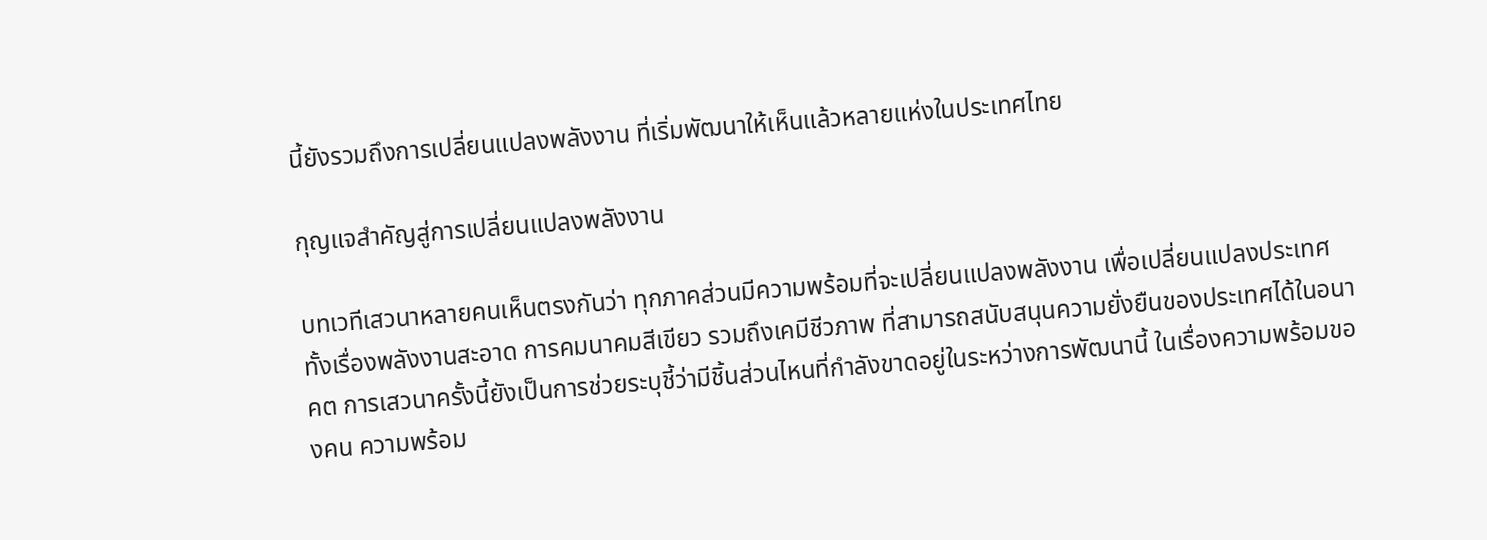นี้ยังรวมถึงการเปลี่ยนแปลงพลังงาน ที่เริ่มพัฒนาให้เห็นแล้วหลายแห่งในประเทศไทย

กุญแจสำคัญสู่การเปลี่ยนแปลงพลังงาน

บทเวทีเสวนาหลายคนเห็นตรงกันว่า ทุกภาคส่วนมีความพร้อมที่จะเปลี่ยนแปลงพลังงาน เพื่อเปลี่ยนแปลงประเทศ ทั้งเรื่องพลังงานสะอาด การคมนาคมสีเขียว รวมถึงเคมีชีวภาพ ที่สามารถสนับสนุนความยั่งยืนของประเทศได้ในอนาคต การเสวนาครั้งนี้ยังเป็นการช่วยระบุชี้ว่ามีชิ้นส่วนไหนที่กำลังขาดอยู่ในระหว่างการพัฒนานี้ ในเรื่องความพร้อมของคน ความพร้อม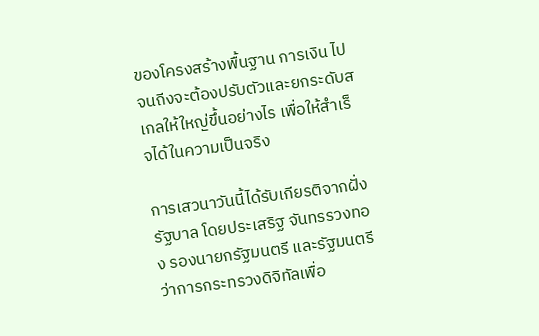ของโครงสร้างพื้นฐาน การเงิน ไปจนถีงจะต้องปรับตัวและยกระดับสเกลให้ใหญ่ขึ้นอย่างไร เพื่อให้สำเร็จได้ในความเป็นจริง

การเสวนาวันนี้ได้รับเกียรติจากฝั่งรัฐบาล โดยประเสริฐ จันทรรวงทอง รองนายกรัฐมนตรี และรัฐมนตรีว่าการกระทรวงดิจิทัลเพื่อ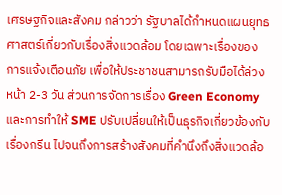เศรษฐกิจและสังคม กล่าวว่า รัฐบาลได้กำหนดแผนยุทธศาสตร์เกี่ยวกับเรื่องสิ่งแวดล้อม โดยเฉพาะเรื่องของการแจ้งเตือนภัย เพื่อให้ประชาชนสามารถรับมือได้ล่วงหน้า 2-3 วัน ส่วนการจัดการเรื่อง Green Economy และการทำให้ SME ปรับเปลี่ยนให้เป็นธุรกิจเกี่ยวข้องกับเรื่องกรีน ไปจนถึงการสร้างสังคมที่คำนึงถึงสิ่งแวดล้อ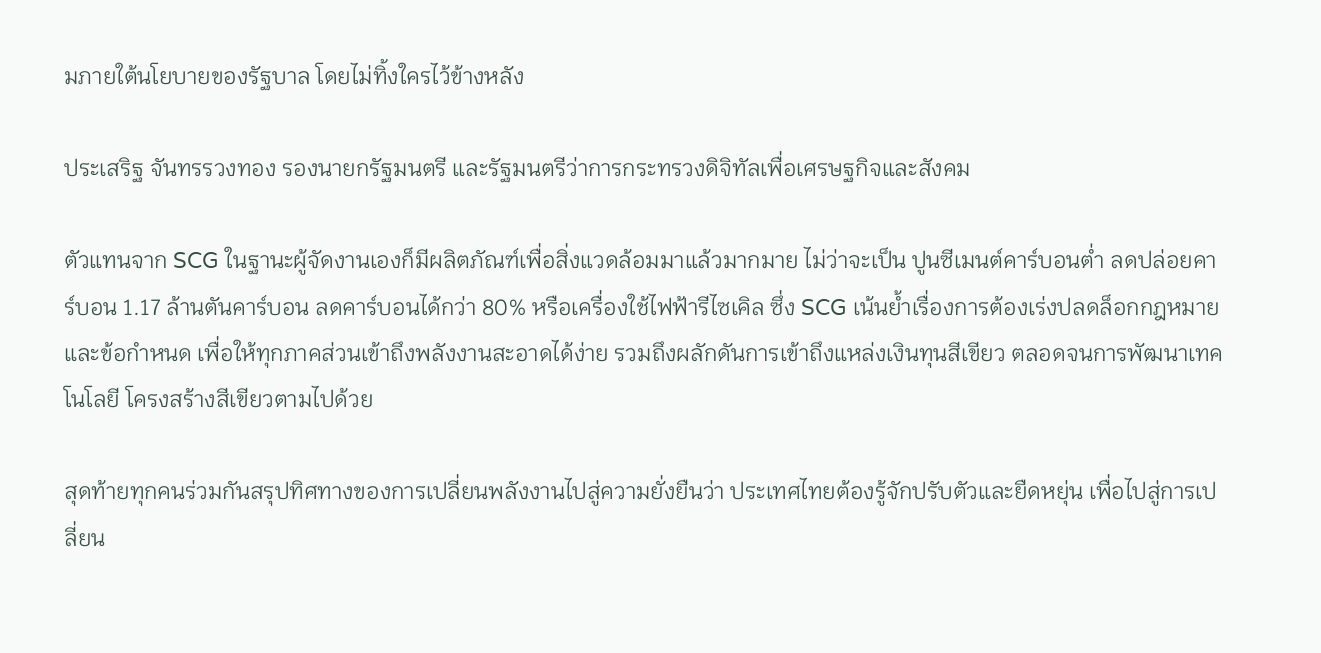มภายใต้นโยบายของรัฐบาล โดยไม่ทิ้งใครไว้ข้างหลัง

ประเสริฐ จันทรรวงทอง รองนายกรัฐมนตรี และรัฐมนตรีว่าการกระทรวงดิจิทัลเพื่อเศรษฐกิจและสังคม

ตัวแทนจาก SCG ในฐานะผู้จัดงานเองก็มีผลิตภัณฑ์เพื่อสิ่งแวดล้อมมาแล้วมากมาย ไม่ว่าจะเป็น ปูนซีเมนต์คาร์บอนต่ำ ลดปล่อยคาร์บอน 1.17 ล้านตันคาร์บอน ลดคาร์บอนได้กว่า 80% หรือเครื่องใช้ไฟฟ้ารีไซเคิล ซึ่ง SCG เน้นย้ำเรื่องการต้องเร่งปลดล็อกกฎหมายและข้อกำหนด เพื่อให้ทุกภาคส่วนเข้าถึงพลังงานสะอาดได้ง่าย รวมถึงผลักดันการเข้าถึงแหล่งเงินทุนสีเขียว ตลอดจนการพัฒนาเทคโนโลยี โครงสร้างสีเขียวตามไปด้วย

สุดท้ายทุกคนร่วมกันสรุปทิศทางของการเปลี่ยนพลังงานไปสู่ความยั่งยืนว่า ประเทศไทยต้องรู้จักปรับตัวและยืดหยุ่น เพื่อไปสู่การเปลี่ยน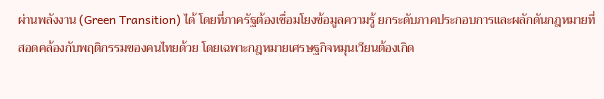ผ่านพลังงาน (Green Transition) ได้ โดยที่ภาครัฐต้องเชื่อมโยงข้อมูลความรู้ ยกระดับภาคประกอบการและผลักดันกฎหมายที่สอดคล้องกับพฤติกรรมของคนไทยด้วย โดยเฉพาะกฎหมายเศรษฐกิจหมุนเวียนต้องเกิด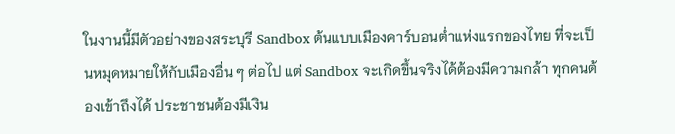ในงานนี้มีตัวอย่างของสระบุรี Sandbox ต้นแบบเมืองคาร์บอนต่ำแห่งแรกของไทย ที่จะเป็นหมุดหมายให้กับเมืองอื่น ๆ ต่อไป แต่ Sandbox จะเกิดขึ้นจริงได้ต้องมีความกล้า ทุกคนต้องเข้าถึงได้ ประชาชนต้องมีเงิน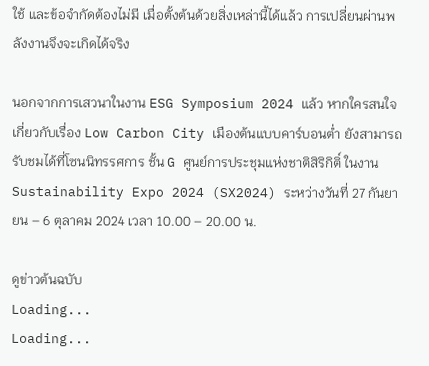ใช้ และข้อจำกัดต้องไม่มี เมื่อตั้งต้นด้วยสิ่งเหล่านี้ได้แล้ว การเปลี่ยนผ่านพลังงานจึงจะเกิดได้จริง

นอกจากการเสวนาในงาน ESG Symposium 2024 แล้ว หากใครสนใจเกี่ยวกับเรื่อง Low Carbon City เมืองต้นแบบคาร์บอนต่ำ ยังสามารถรับชมได้ที่โซนนิทรรศการ ชั้น G ศูนย์การประชุมแห่งชาติสิริกิติ์ ในงาน Sustainability Expo 2024 (SX2024) ระหว่างวันที่ 27 กันยายน – 6 ตุลาคม 2024 เวลา 10.00 – 20.00 น.

ดูข่าวต้นฉบับ
Loading...
Loading...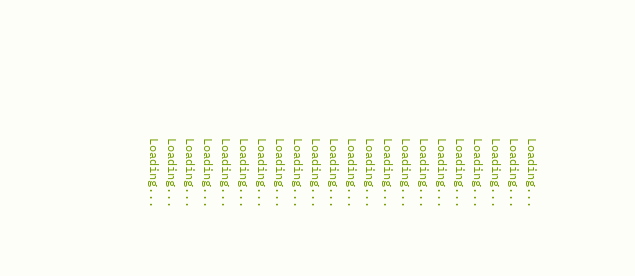Loading...
Loading...
Loading...
Loading...
Loading...
Loading...
Loading...
Loading...
Loading...
Loading...
Loading...
Loading...
Loading...
Loading...
Loading...
Loading...
Loading...
Loading...
Loading...
Loading...
Loading...
Loading...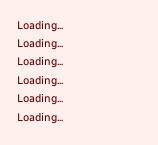Loading...
Loading...
Loading...
Loading...
Loading...
Loading...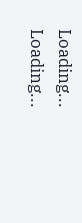Loading...
Loading...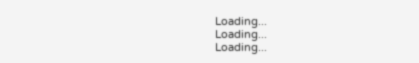Loading...
Loading...
Loading...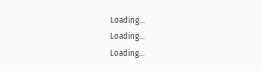Loading...
Loading...
Loading...